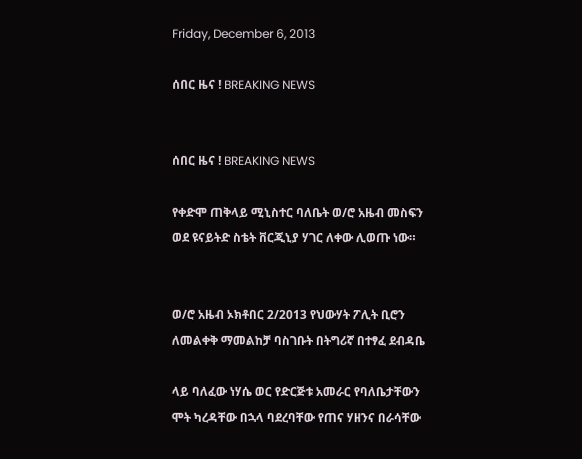Friday, December 6, 2013

ሰበር ዜና ! BREAKING NEWS


ሰበር ዜና ! BREAKING NEWS

የቀድሞ ጠቅላይ ሚኒስተር ባለቤት ወ/ሮ አዜብ መስፍን ወደ ዩናይትድ ስቴት ቨርጂኒያ ሃገር ለቀው ሊወጡ ነው።


ወ/ሮ አዜብ ኦክቶበር 2/2013 የህውሃት ፖሊት ቢሮን ለመልቀቅ ማመልከቻ ባስገቡት በትግሪኛ በተፃፈ ደብዳቤ

ላይ ባለፈው ነሃሴ ወር የድርጅቱ አመራር የባለቤታቸውን ሞት ካረዳቸው በኋላ ባደረባቸው የጠና ሃዘንና በራሳቸው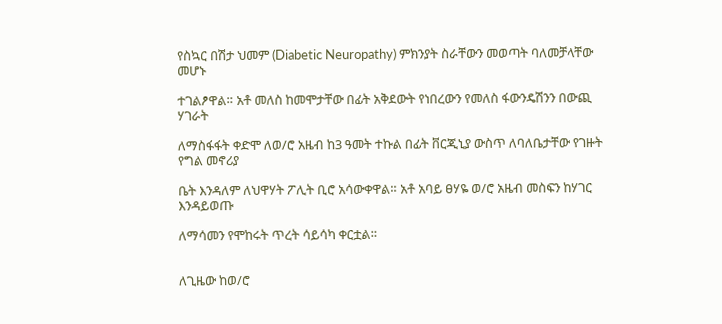የስኳር በሽታ ህመም (Diabetic Neuropathy) ምክንያት ስራቸውን መወጣት ባለመቻላቸው መሆኑ

ተገልፆዋል። አቶ መለስ ከመሞታቸው በፊት አቅደውት የነበረውን የመለስ ፋውንዴሽንን በውጪ ሃገራት

ለማስፋፋት ቀድሞ ለወ/ሮ አዜብ ከ3 ዓመት ተኩል በፊት ቨርጂኒያ ውስጥ ለባለቤታቸው የገዙት የግል መኖሪያ

ቤት እንዳለም ለህዋሃት ፖሊት ቢሮ አሳውቀዋል። አቶ አባይ ፀሃዬ ወ/ሮ አዜብ መስፍን ከሃገር እንዳይወጡ

ለማሳመን የሞከሩት ጥረት ሳይሳካ ቀርቷል።


ለጊዜው ከወ/ሮ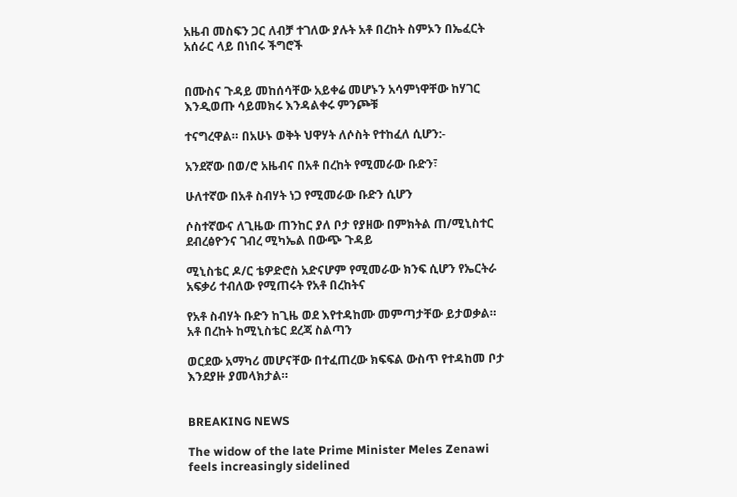አዜብ መስፍን ጋር ለብቻ ተገለው ያሉት አቶ በረከት ስምኦን በኤፈርት አሰራር ላይ በነበሩ ችግሮች


በሙስና ጉዳይ መከሰሳቸው አይቀሬ መሆኑን አሳምነዋቸው ከሃገር እንዲወጡ ሳይመክሩ እንዳልቀሩ ምንጮቹ

ተናግረዋል። በአሁኑ ወቅት ህዋሃት ለሶስት የተከፈለ ሲሆን:-

አንደኛው በወ/ሮ አዜብና በአቶ በረከት የሚመራው ቡድን፣

ሁለተኛው በአቶ ስብሃት ነጋ የሚመራው ቡድን ሲሆን

ሶስተኛውና ለጊዜው ጠንከር ያለ ቦታ የያዘው በምክትል ጠ/ሚኒስተር ደብረፅዮንና ገብረ ሚካኤል በውጭ ጉዳይ

ሚኒስቴር ዶ/ር ቴዎድሮስ አድናሆም የሚመራው ክንፍ ሲሆን የኤርትራ አፍቃሪ ተብለው የሚጠሩት የአቶ በረከትና

የአቶ ስብሃት ቡድን ከጊዜ ወደ እየተዳከሙ መምጣታቸው ይታወቃል። አቶ በረከት ከሚኒስቴር ደረጃ ስልጣን

ወርደው አማካሪ መሆናቸው በተፈጠረው ክፍፍል ውስጥ የተዳከመ ቦታ እንደያዙ ያመላክታል።


BREAKING NEWS

The widow of the late Prime Minister Meles Zenawi feels increasingly sidelined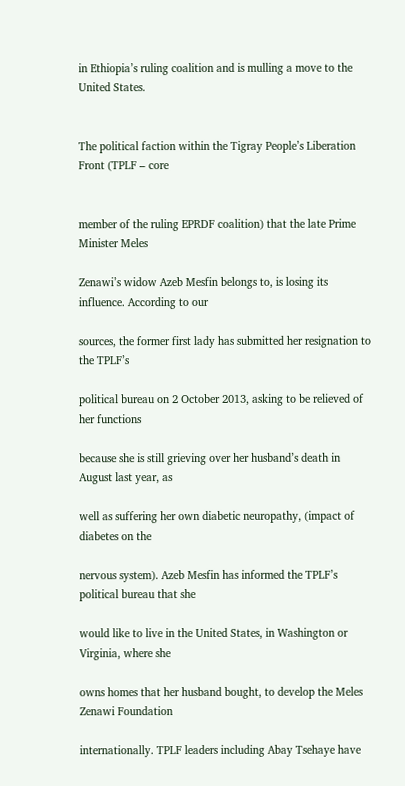in Ethiopia’s ruling coalition and is mulling a move to the United States.


The political faction within the Tigray People’s Liberation Front (TPLF – core


member of the ruling EPRDF coalition) that the late Prime Minister Meles

Zenawi’s widow Azeb Mesfin belongs to, is losing its influence. According to our

sources, the former first lady has submitted her resignation to the TPLF’s

political bureau on 2 October 2013, asking to be relieved of her functions

because she is still grieving over her husband’s death in August last year, as

well as suffering her own diabetic neuropathy, (impact of diabetes on the

nervous system). Azeb Mesfin has informed the TPLF’s political bureau that she

would like to live in the United States, in Washington or Virginia, where she

owns homes that her husband bought, to develop the Meles Zenawi Foundation

internationally. TPLF leaders including Abay Tsehaye have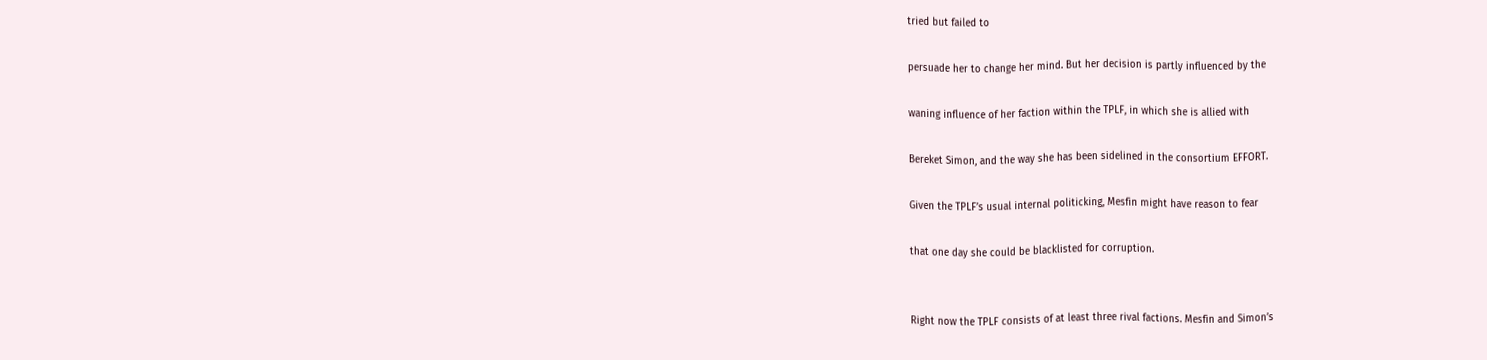tried but failed to

persuade her to change her mind. But her decision is partly influenced by the

waning influence of her faction within the TPLF, in which she is allied with

Bereket Simon, and the way she has been sidelined in the consortium EFFORT.

Given the TPLF’s usual internal politicking, Mesfin might have reason to fear

that one day she could be blacklisted for corruption.


Right now the TPLF consists of at least three rival factions. Mesfin and Simon’s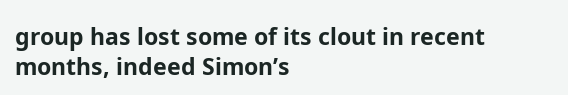group has lost some of its clout in recent months, indeed Simon’s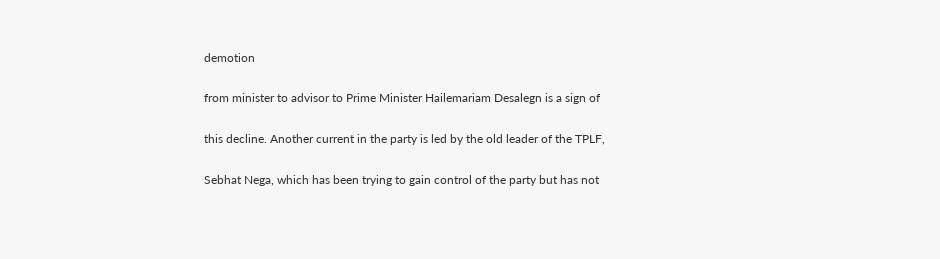demotion

from minister to advisor to Prime Minister Hailemariam Desalegn is a sign of

this decline. Another current in the party is led by the old leader of the TPLF,

Sebhat Nega, which has been trying to gain control of the party but has not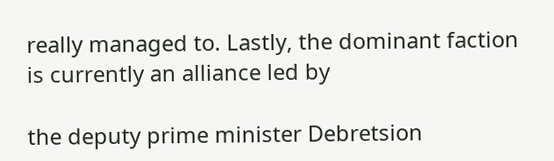really managed to. Lastly, the dominant faction is currently an alliance led by

the deputy prime minister Debretsion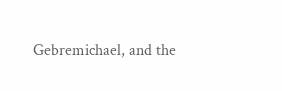Gebremichael, and the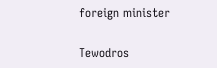foreign minister

Tewodros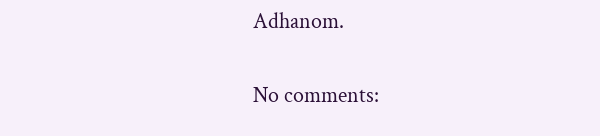Adhanom.

No comments: